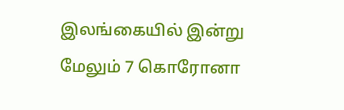இலங்கையில் இன்று மேலும் 7 கொரோனா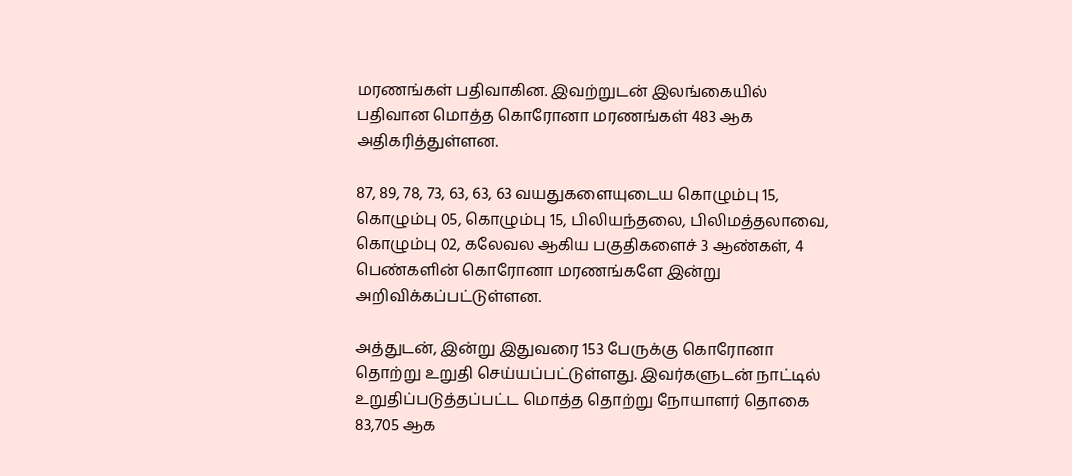மரணங்கள் பதிவாகின. இவற்றுடன் இலங்கையில் பதிவான மொத்த கொரோனா மரணங்கள் 483 ஆக அதிகரித்துள்ளன.

87, 89, 78, 73, 63, 63, 63 வயதுகளையுடைய கொழும்பு 15, கொழும்பு 05, கொழும்பு 15, பிலியந்தலை, பிலிமத்தலாவை, கொழும்பு 02, கலேவல ஆகிய பகுதிகளைச் 3 ஆண்கள், 4 பெண்களின் கொரோனா மரணங்களே இன்று அறிவிக்கப்பட்டுள்ளன.

அத்துடன், இன்று இதுவரை 153 பேருக்கு கொரோனா தொற்று உறுதி செய்யப்பட்டுள்ளது. இவர்களுடன் நாட்டில் உறுதிப்படுத்தப்பட்ட மொத்த தொற்று நோயாளர் தொகை 83,705 ஆக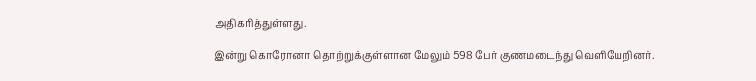அதிகரித்துள்ளது.

இன்று கொரோனா தொற்றுக்குள்ளான மேலும் 598 பேர் குணமடைந்து வெளியேறினர்.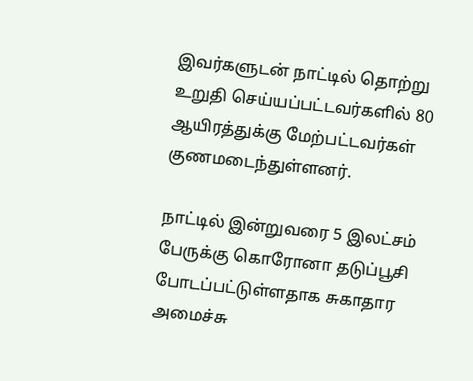இவர்களுடன் நாட்டில் தொற்று உறுதி செய்யப்பட்டவர்களில் 80 ஆயிரத்துக்கு மேற்பட்டவர்கள் குணமடைந்துள்ளனர்.

நாட்டில் இன்றுவரை 5 இலட்சம் பேருக்கு கொரோனா தடுப்பூசி போடப்பட்டுள்ளதாக சுகாதார அமைச்சு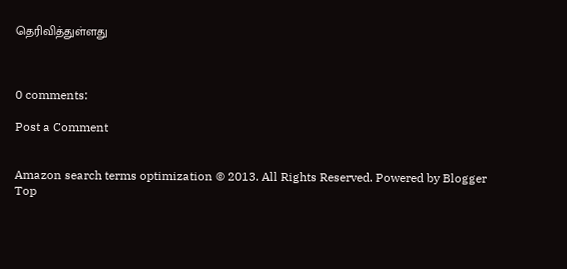தெரிவித்துள்ளது



0 comments:

Post a Comment


Amazon search terms optimization © 2013. All Rights Reserved. Powered by Blogger
Top